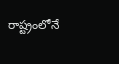రాష్ట్రంలోనే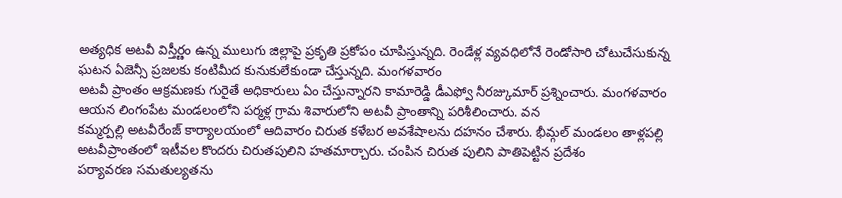అత్యధిక అటవీ విస్తీర్ణం ఉన్న ములుగు జిల్లాపై ప్రకృతి ప్రకోపం చూపిస్తున్నది. రెండేళ్ల వ్యవధిలోనే రెండోసారి చోటుచేసుకున్న ఘటన ఏజెన్సీ ప్రజలకు కంటిమీద కునుకులేకుండా చేస్తున్నది. మంగళవారం
అటవీ ప్రాంతం ఆక్రమణకు గురైతే అధికారులు ఏం చేస్తున్నారని కామారెడ్డి డీఎఫ్వో నీరజ్కుమార్ ప్రశ్నించారు. మంగళవారం ఆయన లింగంపేట మండలంలోని పర్మళ్ల గ్రామ శివారులోని అటవీ ప్రాంతాన్ని పరిశీలించారు. వన
కమ్మర్పల్లి అటవీరేంజ్ కార్యాలయంలో ఆదివారం చిరుత కళేబర అవశేషాలను దహనం చేశారు. భీమ్గల్ మండలం తాళ్లపల్లి అటవీప్రాంతంలో ఇటీవల కొందరు చిరుతపులిని హతమార్చారు. చంపిన చిరుత పులిని పాతిపెట్టిన ప్రదేశం
పర్యావరణ సమతుల్యతను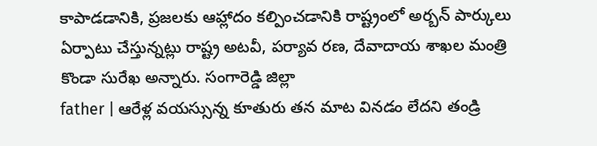కాపాడడానికి, ప్రజలకు ఆహ్లాదం కల్పించడానికి రాష్ట్రంలో అర్బన్ పార్కులు ఏర్పాటు చేస్తున్నట్లు రాష్ట్ర అటవీ, పర్యావ రణ, దేవాదాయ శాఖల మంత్రి కొండా సురేఖ అన్నారు. సంగారెడ్డి జిల్లా
father | ఆరేళ్ల వయస్సున్న కూతురు తన మాట వినడం లేదని తండ్రి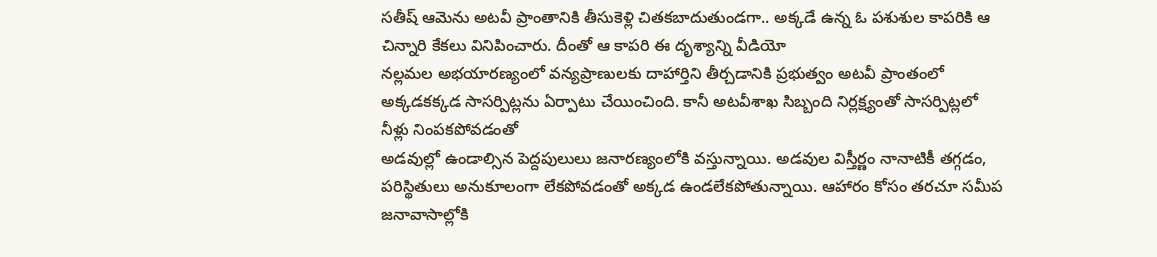సతీష్ ఆమెను అటవీ ప్రాంతానికి తీసుకెళ్లి చితకబాదుతుండగా.. అక్కడే ఉన్న ఓ పశుశుల కాపరికి ఆ చిన్నారి కేకలు వినిపించారు. దీంతో ఆ కాపరి ఈ దృశ్యాన్ని వీడియో
నల్లమల అభయారణ్యంలో వన్యప్రాణులకు దాహార్తిని తీర్చడానికి ప్రభుత్వం అటవీ ప్రాంతంలో అక్కడకక్కడ సాసర్పిట్లను ఏర్పాటు చేయించింది. కానీ అటవీశాఖ సిబ్బంది నిర్లక్ష్యంతో సాసర్పిట్లలో నీళ్లు నింపకపోవడంతో
అడవుల్లో ఉండాల్సిన పెద్దపులులు జనారణ్యంలోకి వస్తున్నాయి. అడవుల విస్తీర్ణం నానాటికీ తగ్గడం, పరిస్థితులు అనుకూలంగా లేకపోవడంతో అక్కడ ఉండలేకపోతున్నాయి. ఆహారం కోసం తరచూ సమీప జనావాసాల్లోకి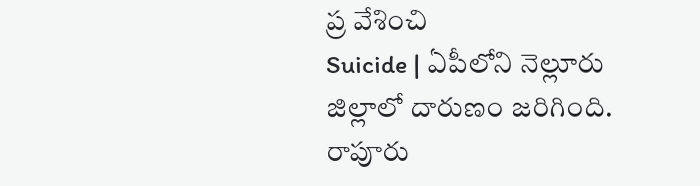ప్ర వేశించి
Suicide | ఏపీలోని నెల్లూరు జిల్లాలో దారుణం జరిగింది. రాపూరు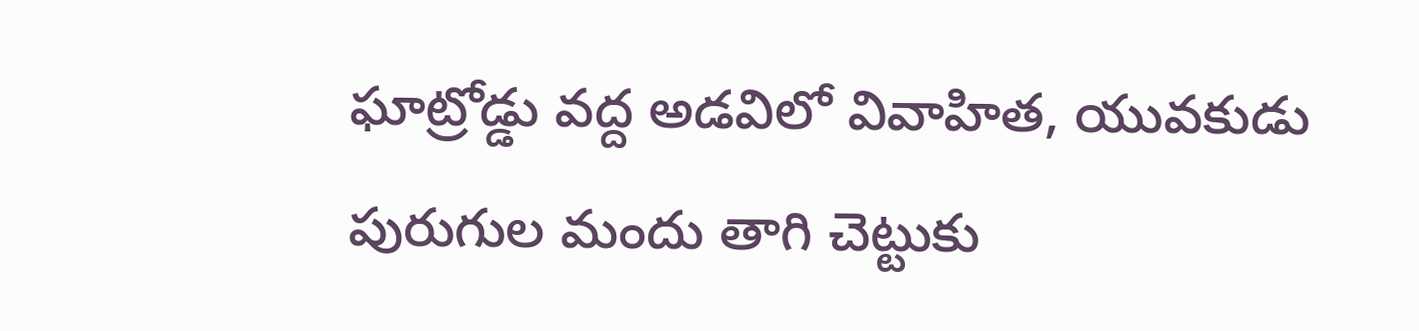ఘాట్రోడ్డు వద్ద అడవిలో వివాహిత, యువకుడు పురుగుల మందు తాగి చెట్టుకు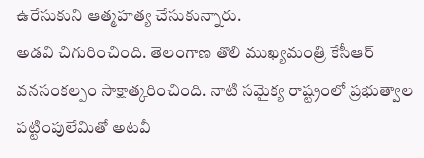ఉరేసుకుని ఆత్మహత్య చేసుకున్నారు.
అడవి చిగురించింది. తెలంగాణ తొలి ముఖ్యమంత్రి కేసీఆర్ వనసంకల్పం సాక్షాత్కరించింది. నాటి సమైక్య రాష్ట్రంలో ప్రభుత్వాల పట్టింపులేమితో అటవీ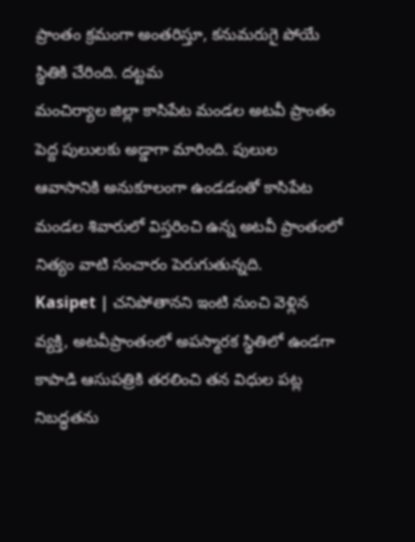ప్రాంతం క్రమంగా అంతరిస్తూ, కనుమరుగై పోయే స్థితికి చేరింది. దట్టమ
మంచిర్యాల జిల్లా కాసిపేట మండల అటవీ ప్రాంతం పెద్ద పులులకు అడ్డాగా మారింది. పులుల ఆవాసానికి అనుకూలంగా ఉండడంతో కాసిపేట మండల శివారులో విస్తరించి ఉన్న అటవీ ప్రాంతంలో నిత్యం వాటి సంచారం పెరుగుతున్నది.
Kasipet | చనిపోతానని ఇంటి నుంచి వెళ్లిన వ్యక్తి, అటవీప్రాంతంలో అపస్మారక స్థితిలో ఉండగా కాపాడి ఆసుపత్రికి తరలించి తన విధుల పట్ల నిబద్ధతను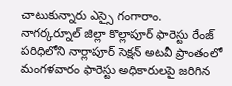చాటుకున్నారు ఎస్సై గంగారాం.
నాగర్కర్నూల్ జిల్లా కొల్లాపూర్ ఫారెస్టు రేంజ్ పరిధిలోని నార్లాపూర్ సెక్షన్ అటవీ ప్రాంతంలో మంగళవారం ఫారెస్టు అధికారులపై జరిగిన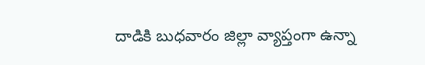దాడికి బుధవారం జిల్లా వ్యాప్తంగా ఉన్నా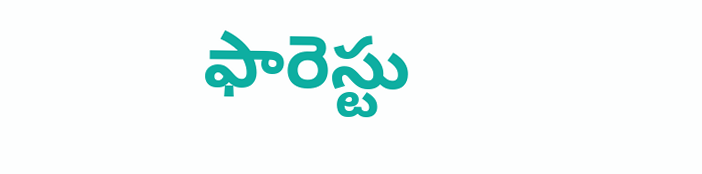ఫారెస్టు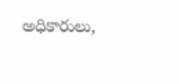అధికారులు,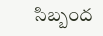సిబ్బంద